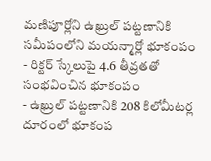మణిపూర్లోని ఉఖ్రుల్ పట్టణానికి సమీపంలోని మయన్మార్లో భూకంపం
- రిక్టర్ స్కేలుపై 4.6 తీవ్రతతో సంభవించిన భూకంపం
- ఉఖ్రుల్ పట్టణానికి 208 కిలోమీటర్ల దూరంలో భూకంప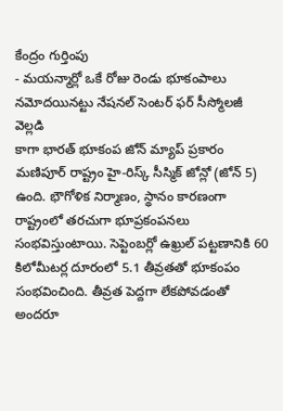కేంద్రం గుర్తింపు
- మయన్మార్లో ఒకే రోజు రెండు భూకంపాలు నమోదయినట్టు నేషనల్ సెంటర్ ఫర్ సీస్మోలజీ వెల్లడి
కాగా భారత్ భూకంప జోన్ మ్యాప్ ప్రకారం మణిపూర్ రాష్ట్రం హై-రిస్క్ సీస్మిక్ జోన్లో (జోన్ 5) ఉంది. భౌగోళిక నిర్మాణం, స్థానం కారణంగా రాష్ట్రంలో తరచుగా భూప్రకంపనలు సంభవిస్తుంటాయి. సెప్టెంబర్లో ఉఖ్రుల్ పట్టణానికి 60 కిలోమీటర్ల దూరంలో 5.1 తీవ్రతతో భూకంపం సంభవించింది. తీవ్రత పెద్దగా లేకపోవడంతో అందరూ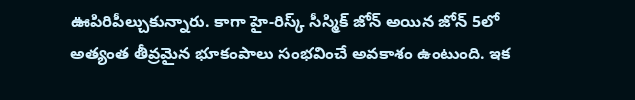ఊపిరిపీల్చుకున్నారు. కాగా హై-రిస్క్ సీస్మిక్ జోన్ అయిన జోన్ 5లో అత్యంత తీవ్రమైన భూకంపాలు సంభవించే అవకాశం ఉంటుంది. ఇక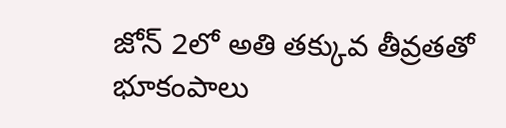జోన్ 2లో అతి తక్కువ తీవ్రతతో భూకంపాలు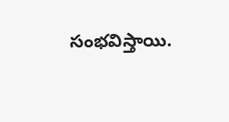సంభవిస్తాయి.